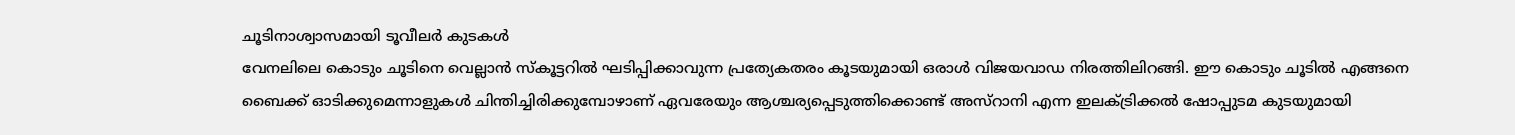ചൂടിനാശ്വാസമായി ടൂവീലർ കുടകൾ
വേനലിലെ കൊടും ചൂടിനെ വെല്ലാൻ സ്കൂട്ടറിൽ ഘടിപ്പിക്കാവുന്ന പ്രത്യേകതരം കൂടയുമായി ഒരാൾ വിജയവാഡ നിരത്തിലിറങ്ങി. ഈ കൊടും ചൂടിൽ എങ്ങനെ ബൈക്ക് ഓടിക്കുമെന്നാളുകൾ ചിന്തിച്ചിരിക്കുമ്പോഴാണ് ഏവരേയും ആശ്ചര്യപ്പെടുത്തിക്കൊണ്ട് അസ്റാനി എന്ന ഇലക്ട്രിക്കൽ ഷോപ്പുടമ കുടയുമായി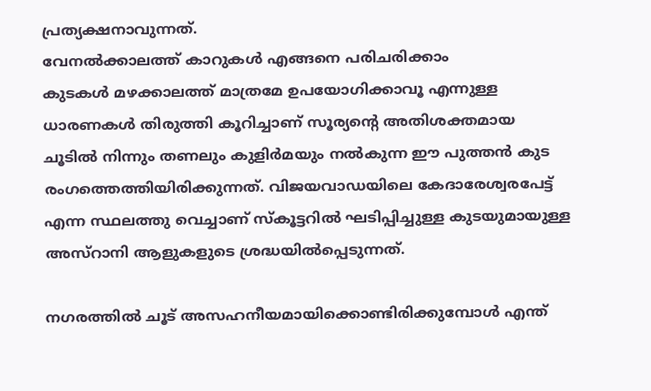പ്രത്യക്ഷനാവുന്നത്.
വേനൽക്കാലത്ത് കാറുകൾ എങ്ങനെ പരിചരിക്കാം
കുടകൾ മഴക്കാലത്ത് മാത്രമേ ഉപയോഗിക്കാവൂ എന്നുള്ള ധാരണകൾ തിരുത്തി കൂറിച്ചാണ് സൂര്യന്റെ അതിശക്തമായ ചൂടിൽ നിന്നും തണലും കുളിർമയും നൽകുന്ന ഈ പുത്തൻ കുട രംഗത്തെത്തിയിരിക്കുന്നത്. വിജയവാഡയിലെ കേദാരേശ്വരപേട്ട് എന്ന സ്ഥലത്തു വെച്ചാണ് സ്കൂട്ടറിൽ ഘടിപ്പിച്ചുള്ള കുടയുമായുള്ള അസ്റാനി ആളുകളുടെ ശ്രദ്ധയിൽപ്പെടുന്നത്.

നഗരത്തിൽ ചൂട് അസഹനീയമായിക്കൊണ്ടിരിക്കുമ്പോൾ എന്ത്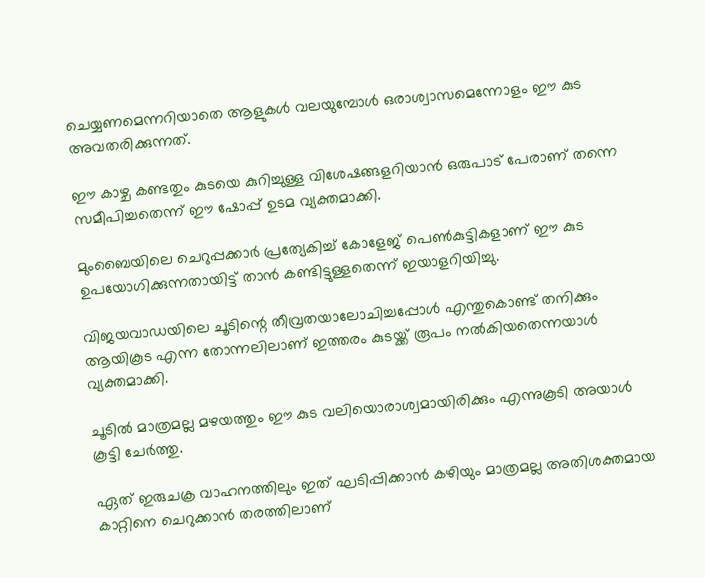ചെയ്യണമെന്നറിയാതെ ആളുകൾ വലയുമ്പോൾ ഒരാശ്വാസമെന്നോളം ഈ കുട അവതരിക്കുന്നത്.

ഈ കാഴ്ച കണ്ടതും കുടയെ കുറിച്ചുള്ള വിശേഷങ്ങളറിയാൻ ഒരുപാട് പേരാണ് തന്നെ സമീപിച്ചതെന്ന് ഈ ഷോപ്പ് ഉടമ വ്യക്തമാക്കി.

മുംബൈയിലെ ചെറുപ്പക്കാർ പ്രത്യേകിച്ച് കോളേജ് പെൺകുട്ടികളാണ് ഈ കുട ഉപയോഗിക്കുന്നതായിട്ട് താൻ കണ്ടിട്ടുള്ളതെന്ന് ഇയാളറിയിച്ചു.

വിജയവാഡയിലെ ചൂടിന്റെ തീവ്രതയാലോചിച്ചപ്പോൾ എന്തുകൊണ്ട് തനിക്കും ആയികൂട എന്ന തോന്നലിലാണ് ഇത്തരം കുടയ്ക്ക് രൂപം നൽകിയതെന്നയാൾ വ്യക്തമാക്കി.

ചൂടിൽ മാത്രമല്ല മഴയത്തും ഈ കുട വലിയൊരാശ്വമായിരിക്കും എന്നുകൂടി അയാൾ കൂട്ടി ചേർത്തു.

ഏത് ഇരുചക്ര വാഹനത്തിലും ഇത് ഘടിപ്പിക്കാൻ കഴിയും മാത്രമല്ല അതിശക്തമായ കാറ്റിനെ ചെറുക്കാൻ തരത്തിലാണ്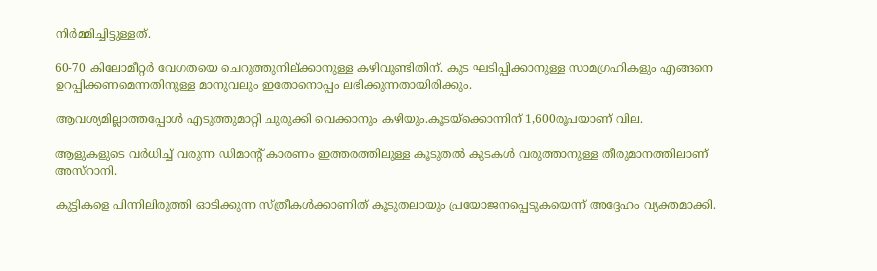നിർമ്മിച്ചിട്ടുള്ളത്.

60-70 കിലോമീറ്റർ വേഗതയെ ചെറുത്തുനില്ക്കാനുള്ള കഴിവുണ്ടിതിന്. കുട ഘടിപ്പിക്കാനുള്ള സാമഗ്രഹികളും എങ്ങനെ ഉറപ്പിക്കണമെന്നതിനുള്ള മാനുവലും ഇതോനൊപ്പം ലഭിക്കുന്നതായിരിക്കും.

ആവശ്യമില്ലാത്തപ്പോൾ എടുത്തുമാറ്റി ചുരുക്കി വെക്കാനും കഴിയും.കൂടയ്ക്കൊന്നിന് 1,600രൂപയാണ് വില.

ആളുകളുടെ വർധിച്ച് വരുന്ന ഡിമാന്റ് കാരണം ഇത്തരത്തിലുള്ള കൂടുതൽ കുടകൾ വരുത്താനുള്ള തീരുമാനത്തിലാണ് അസ്റാനി.

കുട്ടികളെ പിന്നിലിരുത്തി ഓടിക്കുന്ന സ്ത്രീകൾക്കാണിത് കൂടുതലായും പ്രയോജനപ്പെടുകയെന്ന് അദ്ദേഹം വ്യക്തമാക്കി.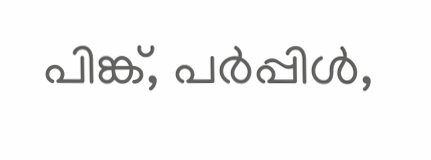പിങ്ക്, പർപ്പിൾ,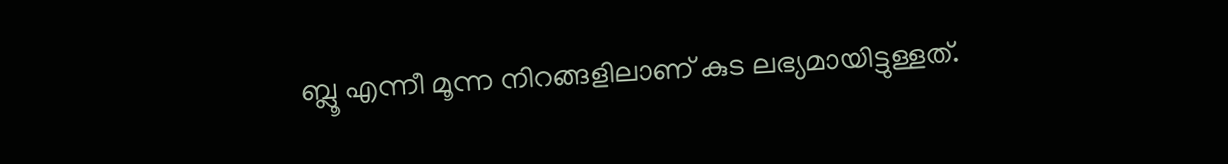ബ്ലൂ എന്നീ മൂന്ന നിറങ്ങളിലാണ് കുട ലഭ്യമായിട്ടുള്ളത്.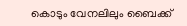കൊടും വേനലിലും ബൈക്ക്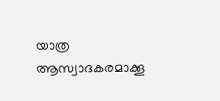യാത്ര ആസ്വാദകരമാക്കൂ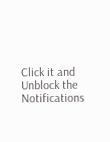Click it and Unblock the Notifications